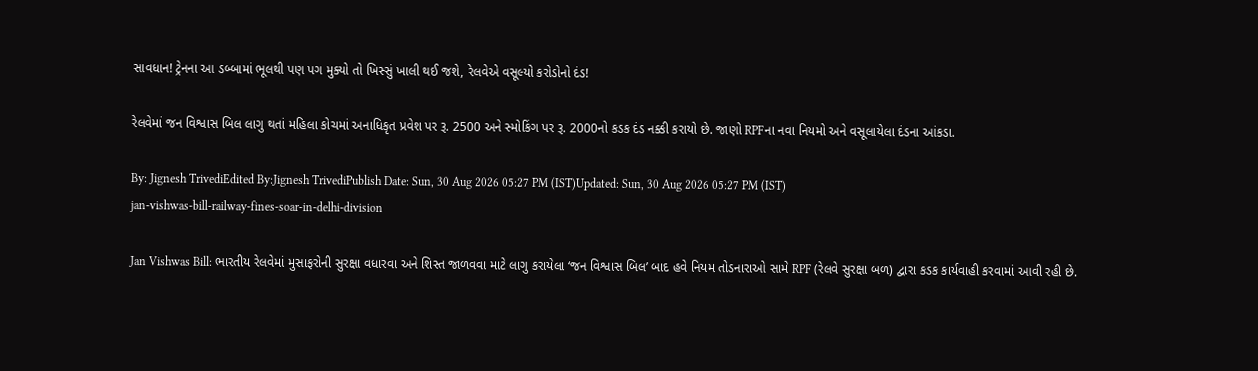સાવધાન! ટ્રેનના આ ડબ્બામાં ભૂલથી પણ પગ મુક્યો તો ખિસ્સું ખાલી થઈ જશે, રેલવેએ વસૂલ્યો કરોડોનો દંડ!

રેલવેમાં જન વિશ્વાસ બિલ લાગુ થતાં મહિલા કોચમાં અનાધિકૃત પ્રવેશ પર રૂ. 2500 અને સ્મોકિંગ પર રૂ. 2000નો કડક દંડ નક્કી કરાયો છે. જાણો RPFના નવા નિયમો અને વસૂલાયેલા દંડના આંકડા.

By: Jignesh TrivediEdited By:Jignesh TrivediPublish Date: Sun, 30 Aug 2026 05:27 PM (IST)Updated: Sun, 30 Aug 2026 05:27 PM (IST)
jan-vishwas-bill-railway-fines-soar-in-delhi-division

Jan Vishwas Bill: ભારતીય રેલવેમાં મુસાફરોની સુરક્ષા વધારવા અને શિસ્ત જાળવવા માટે લાગુ કરાયેલા ‘જન વિશ્વાસ બિલ’ બાદ હવે નિયમ તોડનારાઓ સામે RPF (રેલવે સુરક્ષા બળ) દ્વારા કડક કાર્યવાહી કરવામાં આવી રહી છે.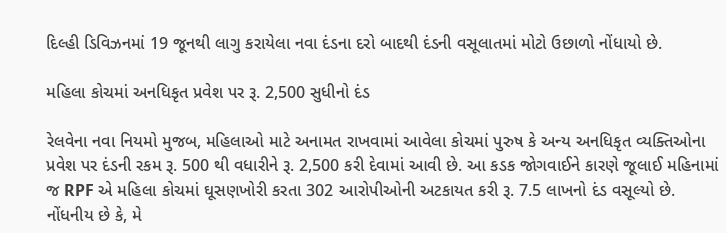દિલ્હી ડિવિઝનમાં 19 જૂનથી લાગુ કરાયેલા નવા દંડના દરો બાદથી દંડની વસૂલાતમાં મોટો ઉછાળો નોંધાયો છે.

મહિલા કોચમાં અનધિકૃત પ્રવેશ પર રૂ. 2,500 સુધીનો દંડ

રેલવેના નવા નિયમો મુજબ, મહિલાઓ માટે અનામત રાખવામાં આવેલા કોચમાં પુરુષ કે અન્ય અનધિકૃત વ્યક્તિઓના પ્રવેશ પર દંડની રકમ રૂ. 500 થી વધારીને રૂ. 2,500 કરી દેવામાં આવી છે. આ કડક જોગવાઈને કારણે જૂલાઈ મહિનામાં જ RPF એ મહિલા કોચમાં ઘૂસણખોરી કરતા 302 આરોપીઓની અટકાયત કરી રૂ. 7.5 લાખનો દંડ વસૂલ્યો છે. નોંધનીય છે કે, મે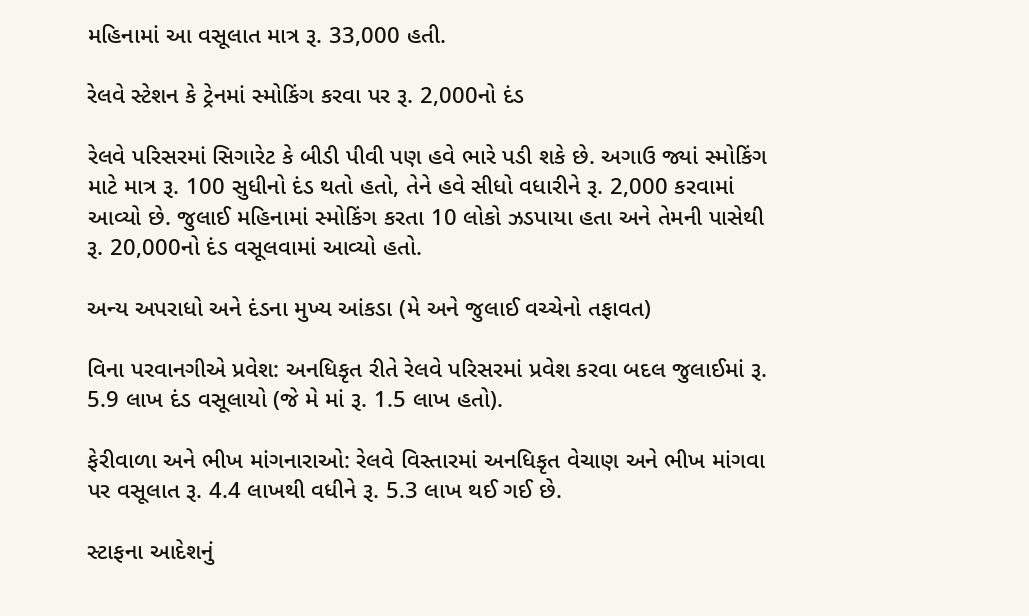મહિનામાં આ વસૂલાત માત્ર રૂ. 33,000 હતી.

રેલવે સ્ટેશન કે ટ્રેનમાં સ્મોકિંગ કરવા પર રૂ. 2,000નો દંડ

રેલવે પરિસરમાં સિગારેટ કે બીડી પીવી પણ હવે ભારે પડી શકે છે. અગાઉ જ્યાં સ્મોકિંગ માટે માત્ર રૂ. 100 સુધીનો દંડ થતો હતો, તેને હવે સીધો વધારીને રૂ. 2,000 કરવામાં આવ્યો છે. જુલાઈ મહિનામાં સ્મોકિંગ કરતા 10 લોકો ઝડપાયા હતા અને તેમની પાસેથી રૂ. 20,000નો દંડ વસૂલવામાં આવ્યો હતો.

અન્ય અપરાધો અને દંડના મુખ્ય આંકડા (મે અને જુલાઈ વચ્ચેનો તફાવત)

વિના પરવાનગીએ પ્રવેશ: અનધિકૃત રીતે રેલવે પરિસરમાં પ્રવેશ કરવા બદલ જુલાઈમાં રૂ. 5.9 લાખ દંડ વસૂલાયો (જે મે માં રૂ. 1.5 લાખ હતો).

ફેરીવાળા અને ભીખ માંગનારાઓ: રેલવે વિસ્તારમાં અનધિકૃત વેચાણ અને ભીખ માંગવા પર વસૂલાત રૂ. 4.4 લાખથી વધીને રૂ. 5.3 લાખ થઈ ગઈ છે.

સ્ટાફના આદેશનું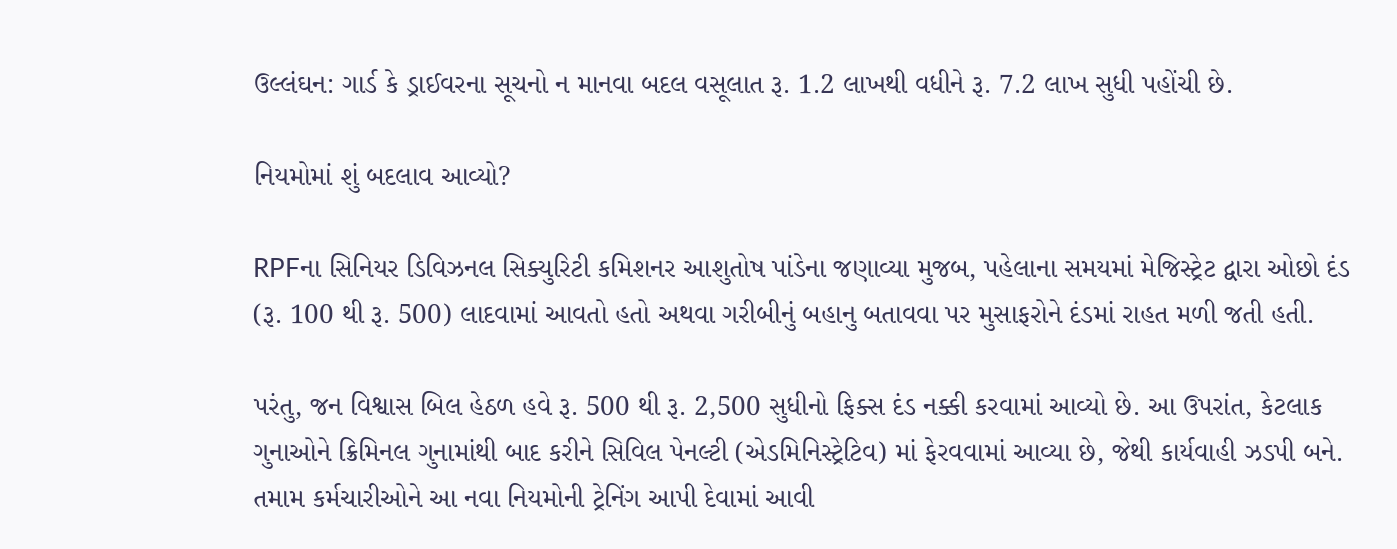ઉલ્લંઘન: ગાર્ડ કે ડ્રાઈવરના સૂચનો ન માનવા બદલ વસૂલાત રૂ. 1.2 લાખથી વધીને રૂ. 7.2 લાખ સુધી પહોંચી છે.

નિયમોમાં શું બદલાવ આવ્યો?

RPFના સિનિયર ડિવિઝનલ સિક્યુરિટી કમિશનર આશુતોષ પાંડેના જણાવ્યા મુજબ, પહેલાના સમયમાં મેજિસ્ટ્રેટ દ્વારા ઓછો દંડ (રૂ. 100 થી રૂ. 500) લાદવામાં આવતો હતો અથવા ગરીબીનું બહાનુ બતાવવા પર મુસાફરોને દંડમાં રાહત મળી જતી હતી.

પરંતુ, જન વિશ્વાસ બિલ હેઠળ હવે રૂ. 500 થી રૂ. 2,500 સુધીનો ફિક્સ દંડ નક્કી કરવામાં આવ્યો છે. આ ઉપરાંત, કેટલાક ગુનાઓને ક્રિમિનલ ગુનામાંથી બાદ કરીને સિવિલ પેનલ્ટી (એડમિનિસ્ટ્રેટિવ) માં ફેરવવામાં આવ્યા છે, જેથી કાર્યવાહી ઝડપી બને. તમામ કર્મચારીઓને આ નવા નિયમોની ટ્રેનિંગ આપી દેવામાં આવી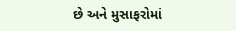છે અને મુસાફરોમાં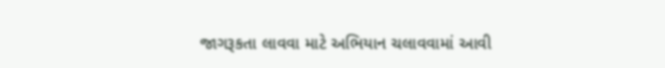જાગરૂકતા લાવવા માટે અભિયાન ચલાવવામાં આવી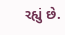રહ્યું છે.